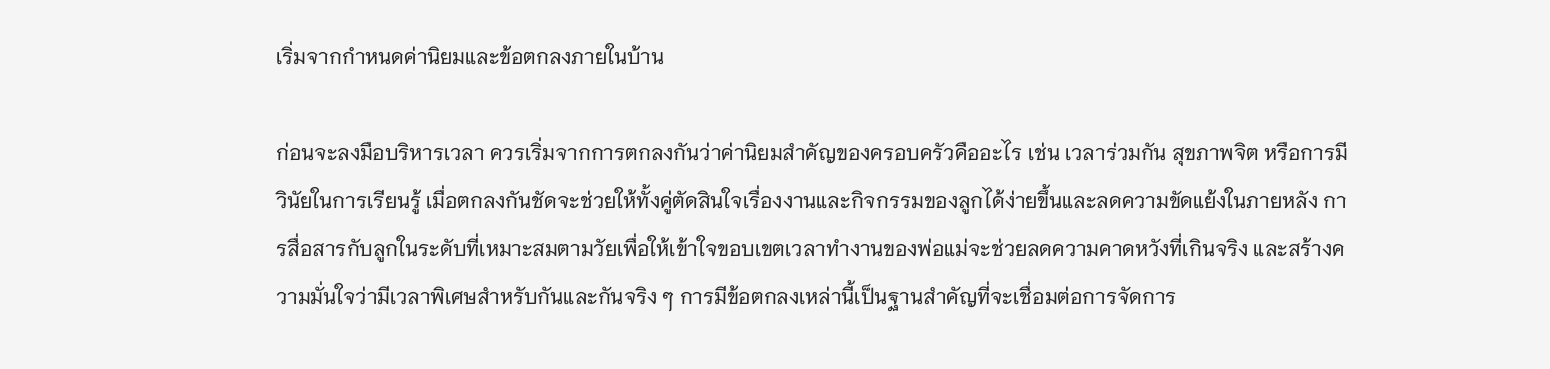เริ่มจากกำหนดค่านิยมและข้อตกลงภายในบ้าน

ก่อนจะลงมือบริหารเวลา ควรเริ่มจากการตกลงกันว่าค่านิยมสำคัญของครอบครัวคืออะไร เช่น เวลาร่วมกัน สุขภาพจิต หรือการมีวินัยในการเรียนรู้ เมื่อตกลงกันชัดจะช่วยให้ทั้งคู่ตัดสินใจเรื่องงานและกิจกรรมของลูกได้ง่ายขึ้นและลดความขัดแย้งในภายหลัง การสื่อสารกับลูกในระดับที่เหมาะสมตามวัยเพื่อให้เข้าใจขอบเขตเวลาทำงานของพ่อแม่จะช่วยลดความคาดหวังที่เกินจริง และสร้างความมั่นใจว่ามีเวลาพิเศษสำหรับกันและกันจริง ๆ การมีข้อตกลงเหล่านี้เป็นฐานสำคัญที่จะเชื่อมต่อการจัดการ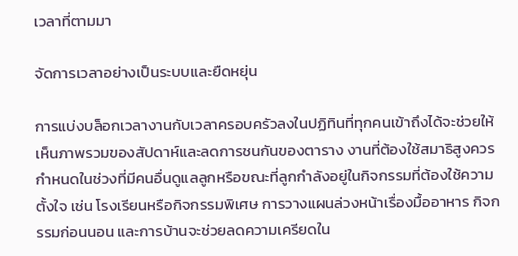เวลาที่ตามมา

จัดการเวลาอย่างเป็นระบบและยืดหยุ่น

การแบ่งบล็อกเวลางานกับเวลาครอบครัวลงในปฏิทินที่ทุกคนเข้าถึงได้จะช่วยให้เห็นภาพรวมของสัปดาห์และลดการชนกันของตาราง งานที่ต้องใช้สมาธิสูงควรกำหนดในช่วงที่มีคนอื่นดูแลลูกหรือขณะที่ลูกกำลังอยู่ในกิจกรรมที่ต้องใช้ความตั้งใจ เช่น โรงเรียนหรือกิจกรรมพิเศษ การวางแผนล่วงหน้าเรื่องมื้ออาหาร กิจกรรมก่อนนอน และการบ้านจะช่วยลดความเครียดใน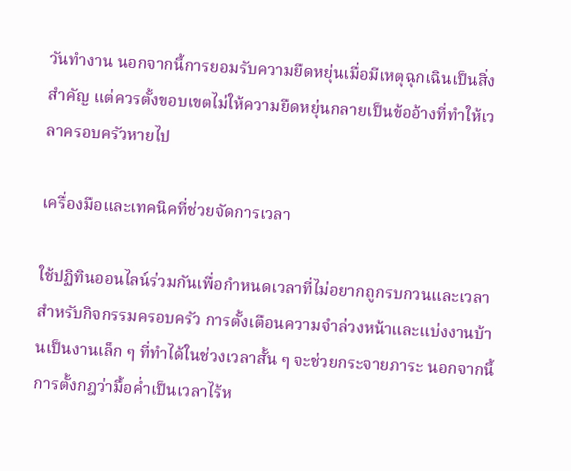วันทำงาน นอกจากนี้การยอมรับความยืดหยุ่นเมื่อมีเหตุฉุกเฉินเป็นสิ่งสำคัญ แต่ควรตั้งขอบเขตไม่ให้ความยืดหยุ่นกลายเป็นข้ออ้างที่ทำให้เวลาครอบครัวหายไป

เครื่องมือและเทคนิคที่ช่วยจัดการเวลา

ใช้ปฏิทินออนไลน์ร่วมกันเพื่อกำหนดเวลาที่ไม่อยากถูกรบกวนและเวลาสำหรับกิจกรรมครอบครัว การตั้งเตือนความจำล่วงหน้าและแบ่งงานบ้านเป็นงานเล็ก ๆ ที่ทำได้ในช่วงเวลาสั้น ๆ จะช่วยกระจายภาระ นอกจากนี้การตั้งกฎว่ามื้อค่ำเป็นเวลาไร้ห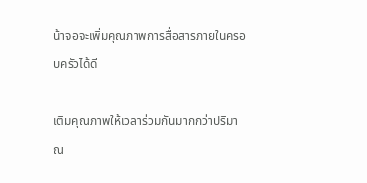น้าจอจะเพิ่มคุณภาพการสื่อสารภายในครอบครัวได้ดี

เติมคุณภาพให้เวลาร่วมกันมากกว่าปริมาณ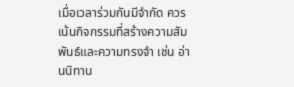เมื่อเวลาร่วมกันมีจำกัด ควรเน้นกิจกรรมที่สร้างความสัมพันธ์และความทรงจำ เช่น อ่านนิทาน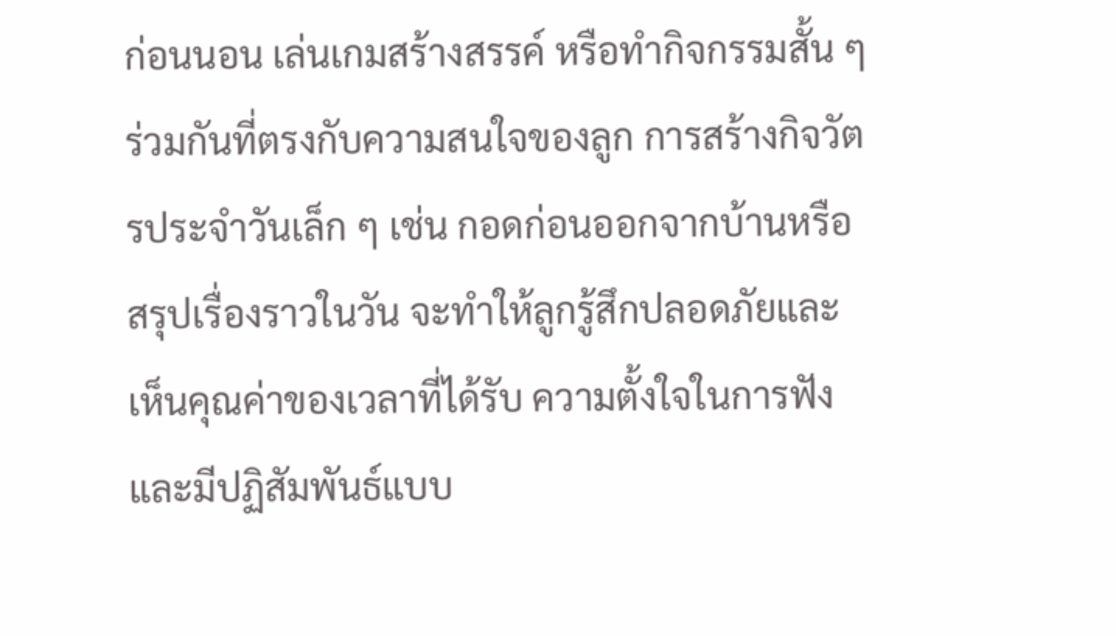ก่อนนอน เล่นเกมสร้างสรรค์ หรือทำกิจกรรมสั้น ๆ ร่วมกันที่ตรงกับความสนใจของลูก การสร้างกิจวัตรประจำวันเล็ก ๆ เช่น กอดก่อนออกจากบ้านหรือสรุปเรื่องราวในวัน จะทำให้ลูกรู้สึกปลอดภัยและเห็นคุณค่าของเวลาที่ได้รับ ความตั้งใจในการฟังและมีปฏิสัมพันธ์แบบ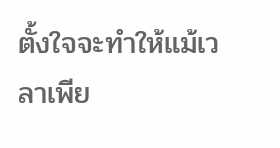ตั้งใจจะทำให้แม้เวลาเพีย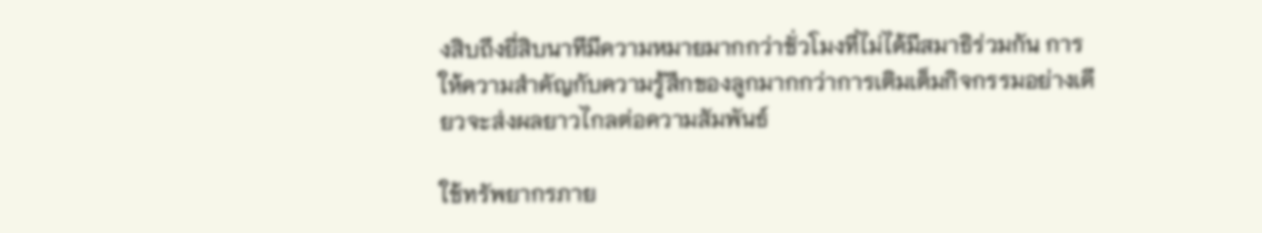งสิบถึงยี่สิบนาทีมีความหมายมากกว่าชั่วโมงที่ไม่ได้มีสมาธิร่วมกัน การให้ความสำคัญกับความรู้สึกของลูกมากกว่าการเติมเต็มกิจกรรมอย่างเดียวจะส่งผลยาวไกลต่อความสัมพันธ์

ใช้ทรัพยากรภาย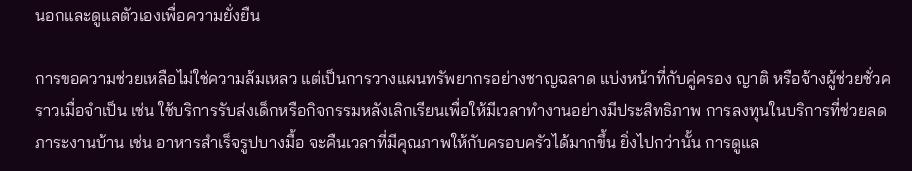นอกและดูแลตัวเองเพื่อความยั่งยืน

การขอความช่วยเหลือไม่ใช่ความล้มเหลว แต่เป็นการวางแผนทรัพยากรอย่างชาญฉลาด แบ่งหน้าที่กับคู่ครอง ญาติ หรือจ้างผู้ช่วยชั่วคราวเมื่อจำเป็น เช่น ใช้บริการรับส่งเด็กหรือกิจกรรมหลังเลิกเรียนเพื่อให้มีเวลาทำงานอย่างมีประสิทธิภาพ การลงทุนในบริการที่ช่วยลดภาระงานบ้าน เช่น อาหารสำเร็จรูปบางมื้อ จะคืนเวลาที่มีคุณภาพให้กับครอบครัวได้มากขึ้น ยิ่งไปกว่านั้น การดูแล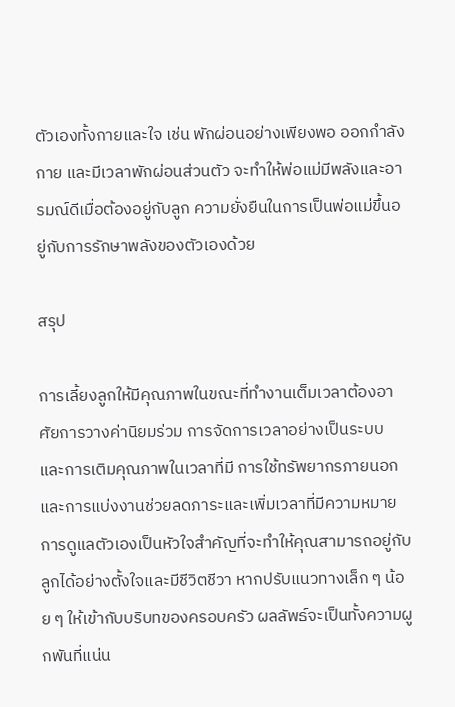ตัวเองทั้งกายและใจ เช่น พักผ่อนอย่างเพียงพอ ออกกำลังกาย และมีเวลาพักผ่อนส่วนตัว จะทำให้พ่อแม่มีพลังและอารมณ์ดีเมื่อต้องอยู่กับลูก ความยั่งยืนในการเป็นพ่อแม่ขึ้นอยู่กับการรักษาพลังของตัวเองด้วย

สรุป

การเลี้ยงลูกให้มีคุณภาพในขณะที่ทำงานเต็มเวลาต้องอาศัยการวางค่านิยมร่วม การจัดการเวลาอย่างเป็นระบบ และการเติมคุณภาพในเวลาที่มี การใช้ทรัพยากรภายนอกและการแบ่งงานช่วยลดภาระและเพิ่มเวลาที่มีความหมาย การดูแลตัวเองเป็นหัวใจสำคัญที่จะทำให้คุณสามารถอยู่กับลูกได้อย่างตั้งใจและมีชีวิตชีวา หากปรับแนวทางเล็ก ๆ น้อย ๆ ให้เข้ากับบริบทของครอบครัว ผลลัพธ์จะเป็นทั้งความผูกพันที่แน่น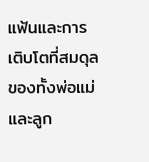แฟ้นและการเติบโตที่สมดุลของทั้งพ่อแม่และลูก